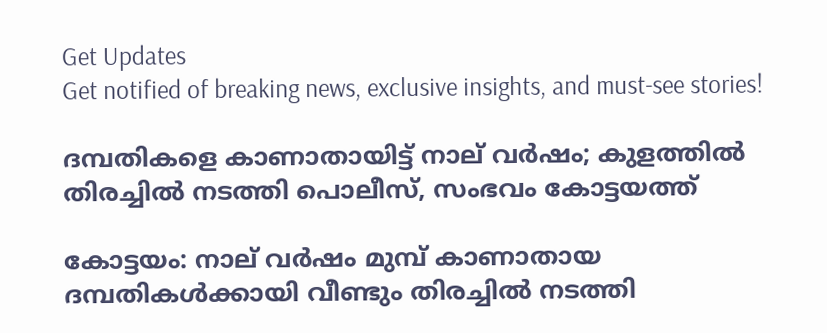Get Updates
Get notified of breaking news, exclusive insights, and must-see stories!

ദമ്പതികളെ കാണാതായിട്ട് നാല് വര്‍ഷം; കുളത്തില്‍ തിരച്ചില്‍ നടത്തി പൊലീസ്, സംഭവം കോട്ടയത്ത്

കോട്ടയം: നാല് വര്‍ഷം മുമ്പ് കാണാതായ ദമ്പതികള്‍ക്കായി വീണ്ടും തിരച്ചില്‍ നടത്തി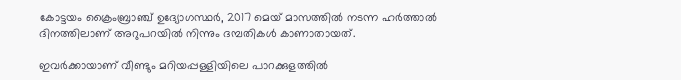കോട്ടയം ക്രൈംബ്രാഞ്ച് ഉദ്യോഗസ്ഥര്‍, 2017 മെയ് മാസത്തില്‍ നടന്ന ഹര്‍ത്താല്‍ ദിനത്തിലാണ് അറുപറയില്‍ നിന്നും ദമ്പതികള്‍ കാണാതായത്.

ഇവര്‍ക്കായാണ് വീണ്ടും മറിയപ്പള്ളിയിലെ പാറക്കുളത്തില്‍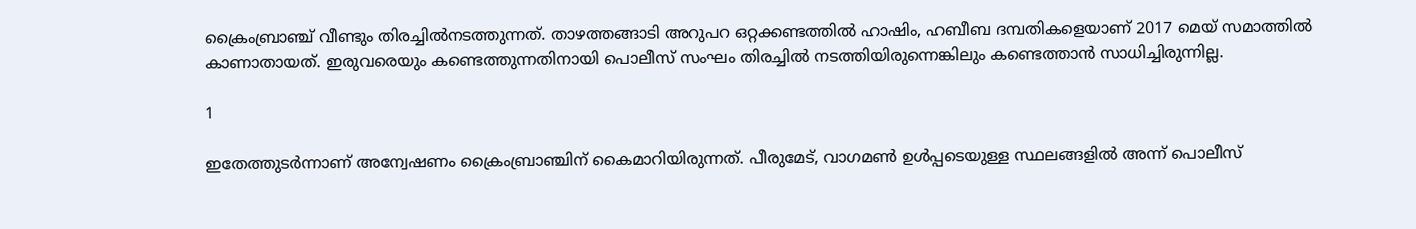ക്രൈംബ്രാഞ്ച് വീണ്ടും തിരച്ചില്‍നടത്തുന്നത്. താഴത്തങ്ങാടി അറുപറ ഒറ്റക്കണ്ടത്തില്‍ ഹാഷിം, ഹബീബ ദമ്പതികളെയാണ് 2017 മെയ് സമാത്തില്‍ കാണാതായത്. ഇരുവരെയും കണ്ടെത്തുന്നതിനായി പൊലീസ് സംഘം തിരച്ചില്‍ നടത്തിയിരുന്നെങ്കിലും കണ്ടെത്താന്‍ സാധിച്ചിരുന്നില്ല.

1

ഇതേത്തുടര്‍ന്നാണ് അന്വേഷണം ക്രൈംബ്രാഞ്ചിന് കൈമാറിയിരുന്നത്. പീരുമേട്, വാഗമണ്‍ ഉള്‍പ്പടെയുള്ള സ്ഥലങ്ങളില്‍ അന്ന് പൊലീസ്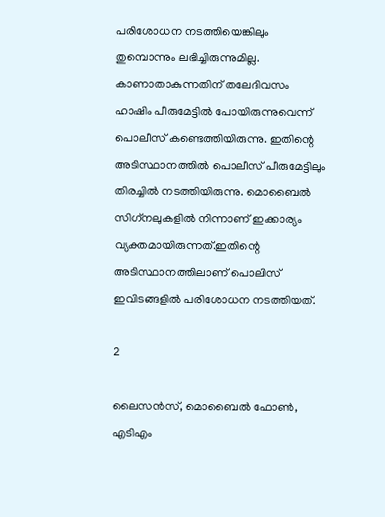പരിശോധന നടത്തിയെങ്കിലും തുമ്പൊന്നും ലഭിച്ചിരുന്നുമില്ല. കാണാതാകുന്നതിന് തലേദിവസം ഹാഷിം പീരുമേട്ടില്‍ പോയിരുന്നുവെന്ന് പൊലീസ് കണ്ടെത്തിയിരുന്നു. ഇതിന്റെ അടിസ്ഥാനത്തില്‍ പൊലീസ് പീരുമേട്ടിലും തിരച്ചില്‍ നടത്തിയിരുന്നു. മൊബൈല്‍ സിഗ്‌നലുകളില്‍ നിന്നാണ് ഇക്കാര്യം വ്യക്തമായിരുന്നത്.ഇതിന്റെ അടിസ്ഥാനത്തിലാണ് പൊലിസ് ഇവിടങ്ങളില്‍ പരിശോധന നടത്തിയത്.

2

ലൈസന്‍സ്, മൊബൈല്‍ ഫോണ്‍, എടിഎം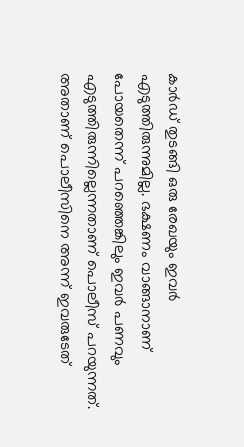കാര്‍ഡ് തുടങ്ങി ഒരു രേഖയും ഇവര്‍ എടുത്തിരുന്നുമില്ല. ഭക്ഷണം വാങ്ങാനാണ് പോയതെന്ന് പറഞ്ഞെങ്കിലും ഇവര്‍ പണവും എടുത്തിരുന്നില്ലെന്നതാണ് പൊലീസ് പറയുന്നത്. അതാണ് പൊലീസിനെ അന്ന് ഇവരുടേത്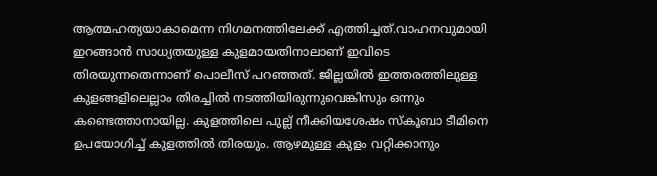ആത്മഹത്യയാകാമെന്ന നിഗമനത്തിലേക്ക് എത്തിച്ചത്.വാഹനവുമായി ഇറങ്ങാന്‍ സാധ്യതയുള്ള കുളമായതിനാലാണ് ഇവിടെ തിരയുന്നതെന്നാണ് പൊലീസ് പറഞ്ഞത്. ജില്ലയില്‍ ഇത്തരത്തിലുള്ള കുളങ്ങളിലെല്ലാം തിരച്ചില്‍ നടത്തിയിരുന്നുവെങ്കിസും ഒന്നും കണ്ടെത്താനായില്ല. കുളത്തിലെ പുല്ല് നീക്കിയശേഷം സ്‌കൂബാ ടീമിനെ ഉപയോഗിച്ച് കുളത്തില്‍ തിരയും. ആഴമുള്ള കുളം വറ്റിക്കാനും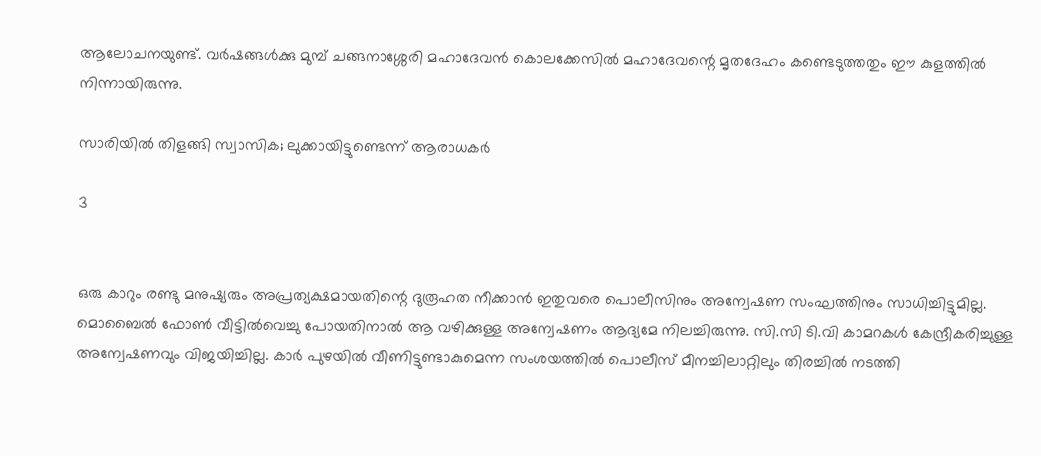ആലോചനയുണ്ട്. വര്‍ഷങ്ങള്‍ക്കു മുമ്പ് ചങ്ങനാശ്ശേരി മഹാദേവന്‍ കൊലക്കേസില്‍ മഹാദേവന്റെ മൃതദേഹം കണ്ടെടുത്തതും ഈ കുളത്തില്‍ നിന്നായിരുന്നു.

സാരിയില്‍ തിളങ്ങി സ്വാസിക; ലുക്കായിട്ടുണ്ടെന്ന് ആരാധകര്‍

3


ഒരു കാറും രണ്ടു മനുഷ്യരും അപ്രത്യക്ഷമായതിന്റെ ദുരൂഹത നീക്കാന്‍ ഇതുവരെ പൊലീസിനും അന്വേഷണ സംഘത്തിനും സാധിച്ചിട്ടുമില്ല. മൊബൈല്‍ ഫോണ്‍ വീട്ടില്‍വെച്ചു പോയതിനാല്‍ ആ വഴിക്കുള്ള അന്വേഷണം ആദ്യമേ നിലച്ചിരുന്നു. സി.സി ടി.വി കാമറകള്‍ കേന്ദ്രീകരിച്ചുള്ള അന്വേഷണവും വിജയിച്ചില്ല. കാര്‍ പുഴയില്‍ വീണിട്ടുണ്ടാകുമെന്ന സംശയത്തില്‍ പൊലീസ് മീനച്ചിലാറ്റിലും തിരച്ചില്‍ നടത്തി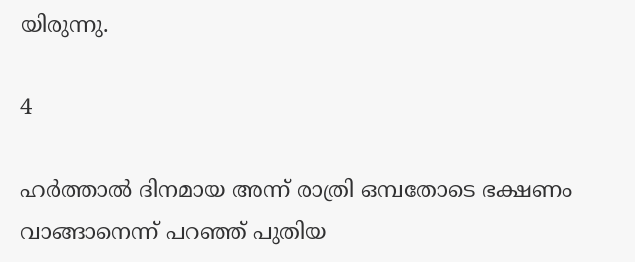യിരുന്നു.

4

ഹര്‍ത്താല്‍ ദിനമായ അന്ന് രാത്രി ഒമ്പതോടെ ഭക്ഷണം വാങ്ങാനെന്ന് പറഞ്ഞ് പുതിയ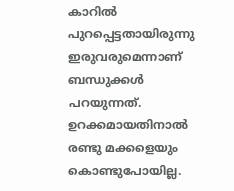കാറില്‍ പുറപ്പെട്ടതായിരുന്നു ഇരുവരുമെന്നാണ് ബന്ധുക്കള്‍ പറയുന്നത്. ഉറക്കമായതിനാല്‍ രണ്ടു മക്കളെയും കൊണ്ടുപോയില്ല.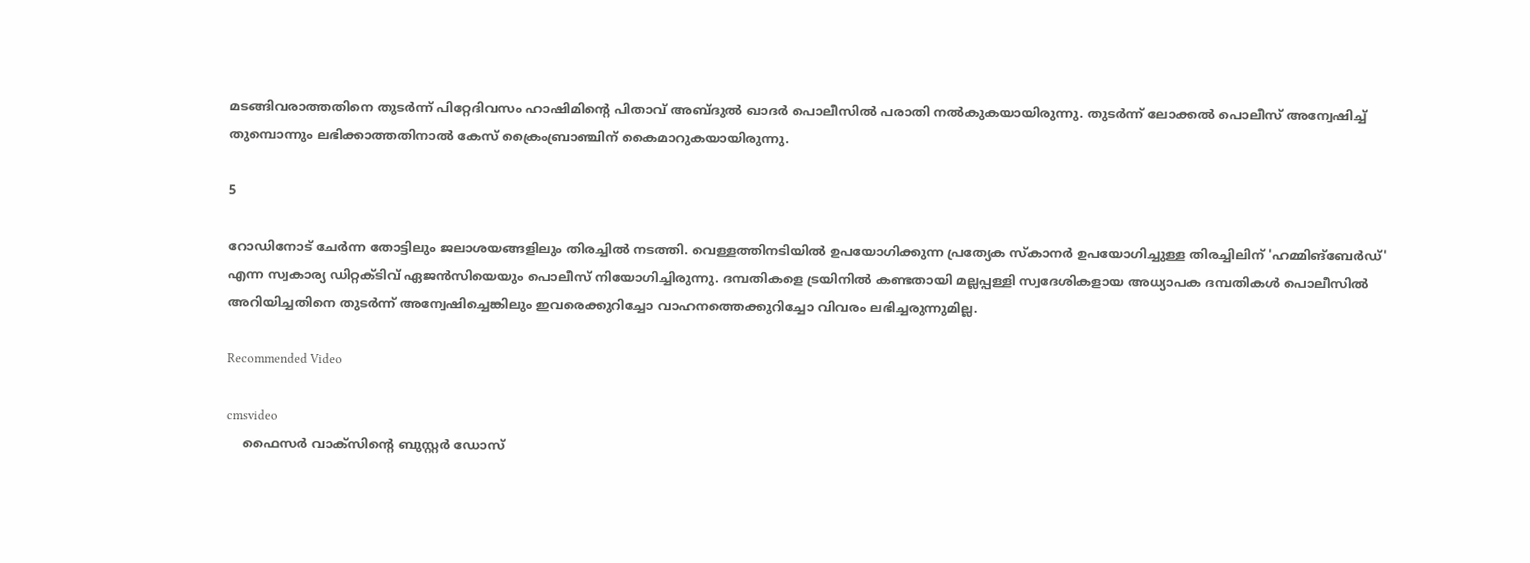മടങ്ങിവരാത്തതിനെ തുടര്‍ന്ന് പിറ്റേദിവസം ഹാഷിമിന്റെ പിതാവ് അബ്ദുല്‍ ഖാദര്‍ പൊലീസില്‍ പരാതി നല്‍കുകയായിരുന്നു. തുടര്‍ന്ന് ലോക്കല്‍ പൊലീസ് അന്വേഷിച്ച് തുമ്പൊന്നും ലഭിക്കാത്തതിനാല്‍ കേസ് ക്രൈംബ്രാഞ്ചിന് കൈമാറുകയായിരുന്നു.

5

റോഡിനോട് ചേര്‍ന്ന തോട്ടിലും ജലാശയങ്ങളിലും തിരച്ചില്‍ നടത്തി. വെള്ളത്തിനടിയില്‍ ഉപയോഗിക്കുന്ന പ്രത്യേക സ്‌കാനര്‍ ഉപയോഗിച്ചുള്ള തിരച്ചിലിന് 'ഹമ്മിങ്‌ബേര്‍ഡ്' എന്ന സ്വകാര്യ ഡിറ്റക്ടിവ് ഏജന്‍സിയെയും പൊലീസ് നിയോഗിച്ചിരുന്നു. ദമ്പതികളെ ട്രയിനില്‍ കണ്ടതായി മല്ലപ്പള്ളി സ്വദേശികളായ അധ്യാപക ദമ്പതികള്‍ പൊലീസില്‍ അറിയിച്ചതിനെ തുടര്‍ന്ന് അന്വേഷിച്ചെങ്കിലും ഇവരെക്കുറിച്ചോ വാഹനത്തെക്കുറിച്ചോ വിവരം ലഭിച്ചരുന്നുമില്ല.

Recommended Video

cmsvideo
    ഫൈസര്‍ വാക്‌സിന്റെ ബുസ്റ്റര്‍ ഡോസ്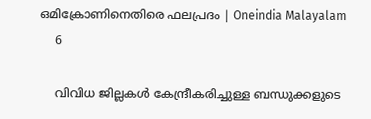ഒമിക്രോണിനെതിരെ ഫലപ്രദം | Oneindia Malayalam
    6

    വിവിധ ജില്ലകള്‍ കേന്ദ്രീകരിച്ചുള്ള ബന്ധുക്കളുടെ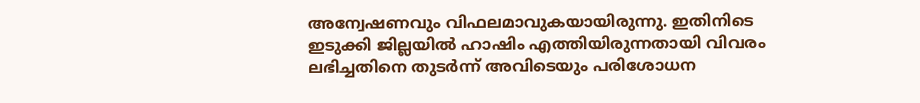അന്വേഷണവും വിഫലമാവുകയായിരുന്നു. ഇതിനിടെ ഇടുക്കി ജില്ലയില്‍ ഹാഷിം എത്തിയിരുന്നതായി വിവരം ലഭിച്ചതിനെ തുടര്‍ന്ന് അവിടെയും പരിശോധന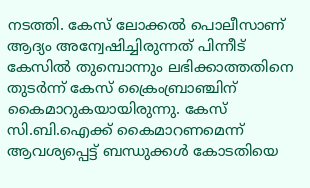നടത്തി. കേസ് ലോക്കല്‍ പൊലീസാണ് ആദ്യം അന്വേഷിച്ചിരുന്നത് പിന്നീട് കേസില്‍ തുമ്പൊന്നും ലഭിക്കാത്തതിനെ തുടര്‍ന്ന് കേസ് ക്രൈംബ്രാഞ്ചിന് കൈമാറുകയായിരുന്നു. കേസ് സി.ബി.ഐക്ക് കൈമാറണമെന്ന് ആവശ്യപ്പെട്ട് ബന്ധുക്കള്‍ കോടതിയെ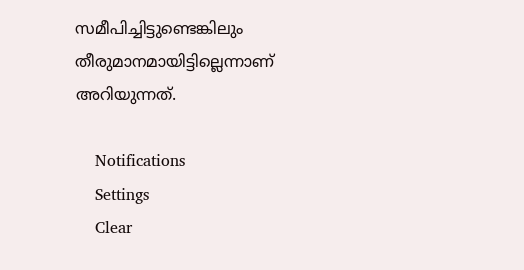സമീപിച്ചിട്ടുണ്ടെങ്കിലും തീരുമാനമായിട്ടില്ലെന്നാണ് അറിയുന്നത്.

    Notifications
    Settings
    Clear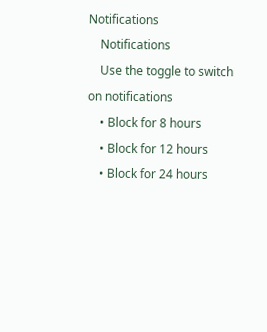Notifications
    Notifications
    Use the toggle to switch on notifications
    • Block for 8 hours
    • Block for 12 hours
    • Block for 24 hours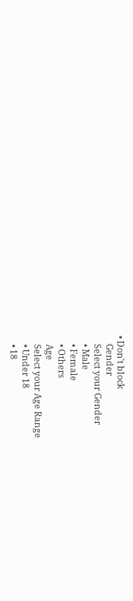• Don't block
    Gender
    Select your Gender
    • Male
    • Female
    • Others
    Age
    Select your Age Range
    • Under 18
    • 18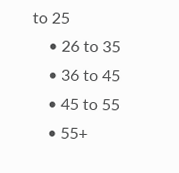to 25
    • 26 to 35
    • 36 to 45
    • 45 to 55
    • 55+